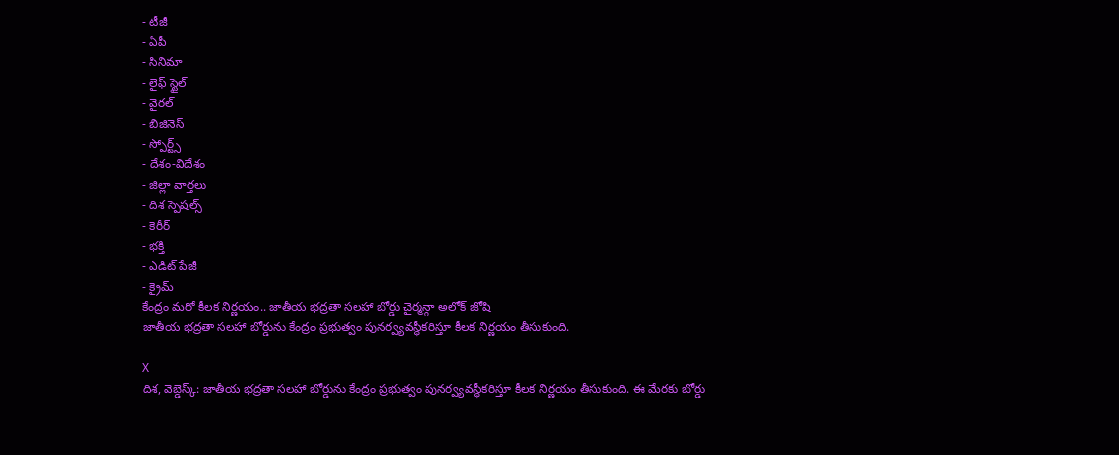- టీజీ
- ఏపీ
- సినిమా
- లైఫ్ స్టైల్
- వైరల్
- బిజినెస్
- స్పోర్ట్స్
- దేశం-విదేశం
- జిల్లా వార్తలు
- దిశ స్పెషల్స్
- కెరీర్
- భక్తి
- ఎడిట్ పేజీ
- క్రైమ్
కేంద్రం మరో కీలక నిర్ణయం.. జాతీయ భద్రతా సలహా బోర్డు చైర్మన్గా అలోక్ జోషి
జాతీయ భద్రతా సలహా బోర్డును కేంద్రం ప్రభుత్వం పునర్వ్యవస్థీకరిస్తూ కీలక నిర్ణయం తీసుకుంది.

X
దిశ, వెబ్డెస్క్: జాతీయ భద్రతా సలహా బోర్డును కేంద్రం ప్రభుత్వం పునర్వ్యవస్థీకరిస్తూ కీలక నిర్ణయం తీసుకుంది. ఈ మేరకు బోర్డు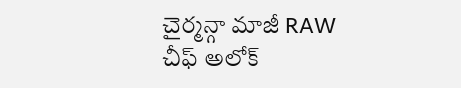చైర్మన్గా మాజీ RAW చీఫ్ అలోక్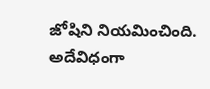జోషిని నియమించింది. అదేవిధంగా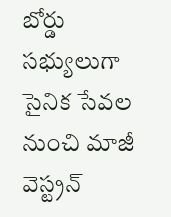బోర్డు సభ్యులుగా సైనిక సేవల నుంచి మాజీ వెస్ట్రన్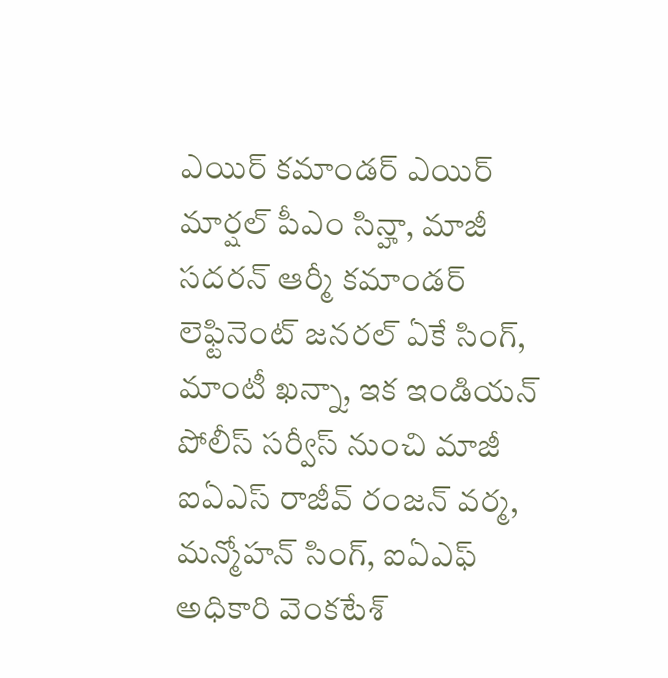ఎయిర్ కమాండర్ ఎయిర్ మార్షల్ పీఎం సిన్హా, మాజీ సదరన్ ఆర్మీ కమాండర్ లెఫ్టినెంట్ జనరల్ ఏకే సింగ్, మాంటీ ఖన్నా, ఇక ఇండియన్ పోలీస్ సర్వీస్ నుంచి మాజీ ఐఏఎస్ రాజీవ్ రంజన్ వర్మ, మన్మోహన్ సింగ్, ఐఏఎఫ్ అధికారి వెంకటేశ్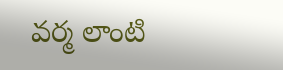వర్మ లాంటి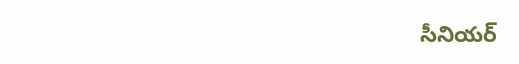సీనియర్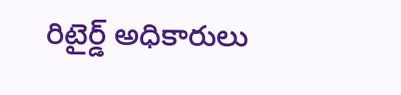రిటైర్డ్ అధికారులు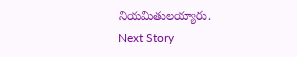నియమితులయ్యారు.
Next Story